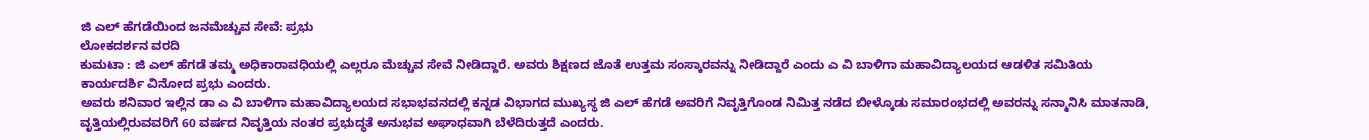ಜಿ ಎಲ್ ಹೆಗಡೆಯಿಂದ ಜನಮೆಚ್ಚುವ ಸೇವೆ: ಪ್ರಭು
ಲೋಕದರ್ಶನ ವರದಿ
ಕುಮಟಾ : ಜಿ ಎಲ್ ಹೆಗಡೆ ತಮ್ಮ ಅಧಿಕಾರಾವಧಿಯಲ್ಲಿ ಎಲ್ಲರೂ ಮೆಚ್ಚುವ ಸೇವೆ ನೀಡಿದ್ದಾರೆ. ಅವರು ಶಿಕ್ಷಣದ ಜೊತೆ ಉತ್ತಮ ಸಂಸ್ಕಾರವನ್ನು ನೀಡಿದ್ದಾರೆ ಎಂದು ಎ ವಿ ಬಾಳಿಗಾ ಮಹಾವಿದ್ಯಾಲಯದ ಆಡಳಿತ ಸಮಿತಿಯ ಕಾರ್ಯದರ್ಶಿ ವಿನೋದ ಪ್ರಭು ಎಂದರು.
ಅವರು ಶನಿವಾರ ಇಲ್ಲಿನ ಡಾ ಎ ವಿ ಬಾಳಿಗಾ ಮಹಾವಿದ್ಯಾಲಯದ ಸಭಾಭವನದಲ್ಲಿ ಕನ್ನಡ ವಿಭಾಗದ ಮುಖ್ಯಸ್ಥ ಜಿ ಎಲ್ ಹೆಗಡೆ ಅವರಿಗೆ ನಿವೃತ್ತಿಗೊಂಡ ನಿಮಿತ್ತ ನಡೆದ ಬೀಳ್ಕೊಡು ಸಮಾರಂಭದಲ್ಲಿ ಅವರನ್ನು ಸನ್ಮಾನಿಸಿ ಮಾತನಾಡಿ, ವೃತ್ತಿಯಲ್ಲಿರುವವರಿಗೆ 60 ವರ್ಷದ ನಿವೃತ್ತಿಯ ನಂತರ ಪ್ರಭುದ್ಧತೆ ಅನುಭವ ಅಘಾಧವಾಗಿ ಬೆಳೆದಿರುತ್ತದೆ ಎಂದರು.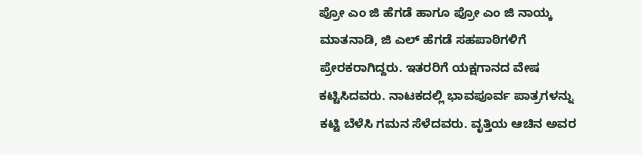ಪ್ರೋ ಎಂ ಜಿ ಹೆಗಡೆ ಹಾಗೂ ಪ್ರೋ ಎಂ ಜಿ ನಾಯ್ಕ ಮಾತನಾಡಿ, ಜಿ ಎಲ್ ಹೆಗಡೆ ಸಹಪಾಠಿಗಳಿಗೆ ಪ್ರೇರಕರಾಗಿದ್ದರು. ಇತರರಿಗೆ ಯಕ್ಷಗಾನದ ವೇಷ ಕಟ್ಟಿಸಿದವರು. ನಾಟಕದಲ್ಲಿ ಭಾವಪೂರ್ವ ಪಾತ್ರಗಳನ್ನು ಕಟ್ಟಿ ಬೆಳೆಸಿ ಗಮನ ಸೆಳೆದವರು. ವೃತ್ತಿಯ ಆಚಿನ ಅವರ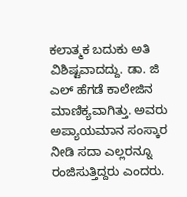ಕಲಾತ್ಮಕ ಬದುಕು ಅತಿ ವಿಶಿಷ್ಟವಾದದ್ದು. ಡಾ. ಜಿ ಎಲ್ ಹೆಗಡೆ ಕಾಲೇಜಿನ ಮಾಣಿಕ್ಯವಾಗಿತ್ತು. ಅವರು ಅಪ್ಯಾಯಮಾನ ಸಂಸ್ಕಾರ ನೀಡಿ ಸದಾ ಎಲ್ಲರನ್ನೂ ರಂಜಿಸುತ್ತಿದ್ದರು ಎಂದರು.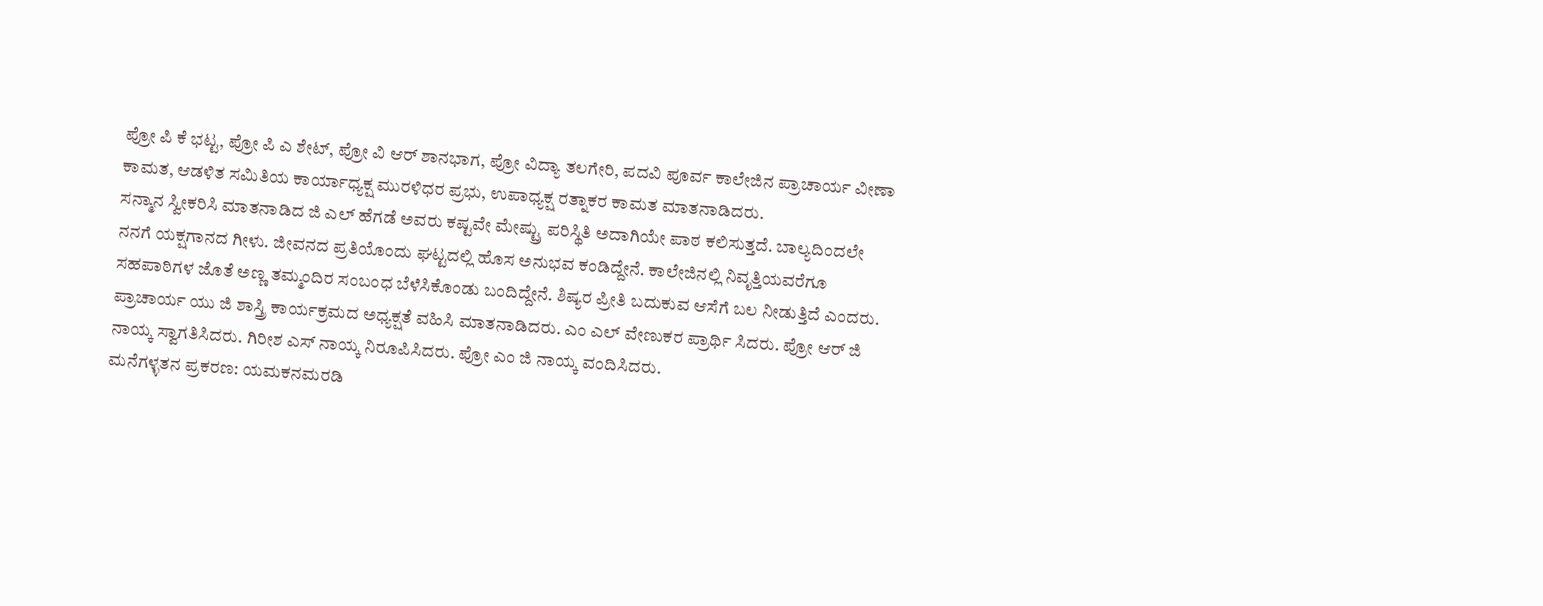ಪ್ರೋ ಪಿ ಕೆ ಭಟ್ಟ, ಪ್ರೋ ಪಿ ಎ ಶೇಟ್, ಪ್ರೋ ವಿ ಆರ್ ಶಾನಭಾಗ, ಪ್ರೋ ವಿದ್ಯಾ ತಲಗೇರಿ, ಪದವಿ ಪೂರ್ವ ಕಾಲೇಜಿನ ಪ್ರಾಚಾರ್ಯ ವೀಣಾ ಕಾಮತ, ಆಡಳಿತ ಸಮಿತಿಯ ಕಾರ್ಯಾಧ್ಯಕ್ಷ ಮುರಳಿಧರ ಪ್ರಭು, ಉಪಾಧ್ಯಕ್ಷ ರತ್ನಾಕರ ಕಾಮತ ಮಾತನಾಡಿದರು.
ಸನ್ಮಾನ ಸ್ವೀಕರಿಸಿ ಮಾತನಾಡಿದ ಜಿ ಎಲ್ ಹೆಗಡೆ ಅವರು ಕಷ್ಟವೇ ಮೇಷ್ಟ್ರು ಪರಿಸ್ಥಿತಿ ಅದಾಗಿಯೇ ಪಾಠ ಕಲಿಸುತ್ತದೆ. ಬಾಲ್ಯದಿಂದಲೇ ನನಗೆ ಯಕ್ಷಗಾನದ ಗೀಳು. ಜೀವನದ ಪ್ರತಿಯೊಂದು ಘಟ್ಟದಲ್ಲಿ ಹೊಸ ಅನುಭವ ಕಂಡಿದ್ದೇನೆ. ಕಾಲೇಜಿನಲ್ಲಿ ನಿವೃತ್ತಿಯವರೆಗೂ ಸಹಪಾಠಿಗಳ ಜೊತೆ ಅಣ್ಣ ತಮ್ಮಂದಿರ ಸಂಬಂಧ ಬೆಳೆಸಿಕೊಂಡು ಬಂದಿದ್ದೇನೆ. ಶಿಷ್ಯರ ಪ್ರೀತಿ ಬದುಕುವ ಆಸೆಗೆ ಬಲ ನೀಡುತ್ತಿದೆ ಎಂದರು.
ಪ್ರಾಚಾರ್ಯ ಯು ಜಿ ಶಾಸ್ತ್ರಿ ಕಾರ್ಯಕ್ರಮದ ಅಧ್ಯಕ್ಷತೆ ವಹಿಸಿ ಮಾತನಾಡಿದರು. ಎಂ ಎಲ್ ವೇಣುಕರ ಪ್ರಾರ್ಥಿ ಸಿದರು. ಪ್ರೋ ಆರ್ ಜಿ ನಾಯ್ಕ ಸ್ವಾಗತಿಸಿದರು. ಗಿರೀಶ ಎಸ್ ನಾಯ್ಕ ನಿರೂಪಿಸಿದರು. ಪ್ರೋ ಎಂ ಜಿ ನಾಯ್ಕ ವಂದಿಸಿದರು.
ಮನೆಗಳ್ಳತನ ಪ್ರಕರಣ: ಯಮಕನಮರಡಿ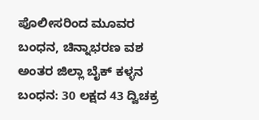ಪೊಲೀಸರಿಂದ ಮೂವರ ಬಂಧನ, ಚಿನ್ನಾಭರಣ ವಶ
ಅಂತರ ಜಿಲ್ಲಾ ಬೈಕ್ ಕಳ್ಳನ ಬಂಧನ: 30 ಲಕ್ಷದ 43 ದ್ವಿಚಕ್ರ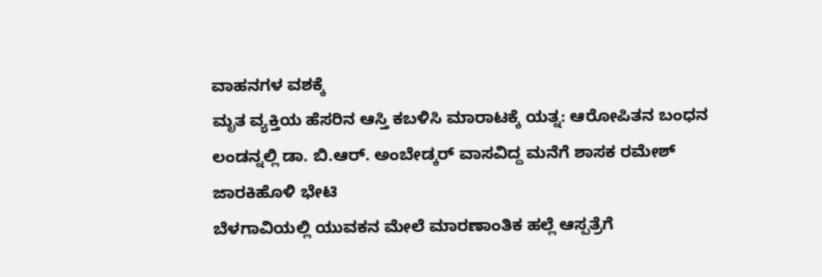ವಾಹನಗಳ ವಶಕ್ಕೆ
ಮೃತ ವ್ಯಕ್ತಿಯ ಹೆಸರಿನ ಆಸ್ತಿ ಕಬಳಿಸಿ ಮಾರಾಟಕ್ಕೆ ಯತ್ನ: ಆರೋಪಿತನ ಬಂಧನ
ಲಂಡನ್ನಲ್ಲಿ ಡಾ. ಬಿ.ಆರ್. ಅಂಬೇಡ್ಕರ್ ವಾಸವಿದ್ದ ಮನೆಗೆ ಶಾಸಕ ರಮೇಶ್ ಜಾರಕಿಹೊಳಿ ಭೇಟಿ
ಬೆಳಗಾವಿಯಲ್ಲಿ ಯುವಕನ ಮೇಲೆ ಮಾರಣಾಂತಿಕ ಹಲ್ಲೆ ಆಸ್ಪತ್ರೆಗೆ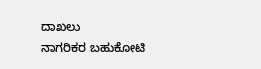ದಾಖಲು
ನಾಗರಿಕರ ಬಹುಕೋಟಿ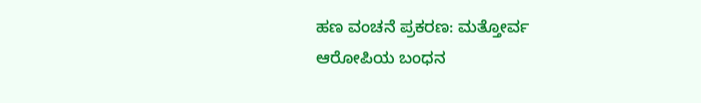ಹಣ ವಂಚನೆ ಪ್ರಕರಣ: ಮತ್ತೋರ್ವ ಆರೋಪಿಯ ಬಂಧನ